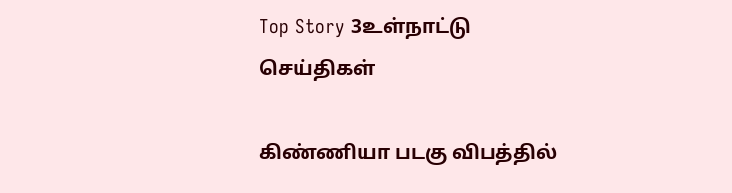Top Story 3உள்நாட்டு செய்திகள்

கிண்ணியா படகு விபத்தில்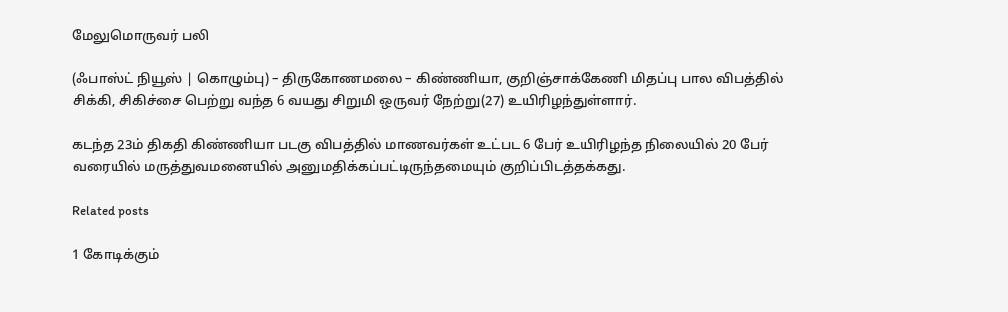மேலுமொருவர் பலி

(ஃபாஸ்ட் நியூஸ் | கொழும்பு) – திருகோணமலை – கிண்ணியா, குறிஞ்சாக்கேணி மிதப்பு பால விபத்தில் சிக்கி, சிகிச்சை பெற்று வந்த 6 வயது சிறுமி ஒருவர் நேற்று(27) உயிரிழந்துள்ளார்.

கடந்த 23ம் திகதி கிண்ணியா படகு விபத்தில் மாணவர்கள் உட்பட 6 பேர் உயிரிழந்த நிலையில் 20 பேர் வரையில் மருத்துவமனையில் அனுமதிக்கப்பட்டிருந்தமையும் குறிப்பிடத்தக்கது.

Related posts

1 கோடிக்கும்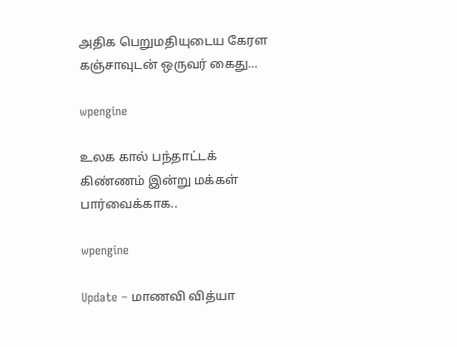அதிக பெறுமதியுடைய கேரள கஞ்சாவுடன் ஒருவர் கைது…

wpengine

உலக கால் பந்தாட்டக் கிண்ணம் இன்று மக்கள் பார்வைக்காக..

wpengine

Update – மாணவி வித்யா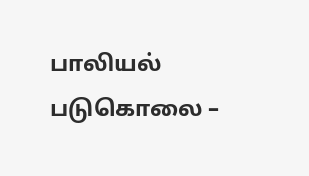பாலியல் படுகொலை –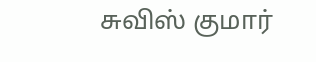சுவிஸ் குமார்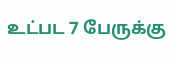உட்பட 7 பேருக்கு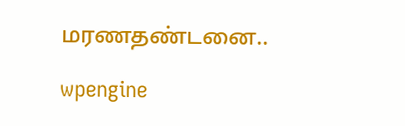மரணதண்டனை..

wpengine